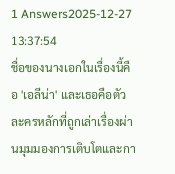1 Answers2025-12-27 13:37:54
ชื่อของนางเอกในเรื่องนี้คือ 'เอลีน่า' และเธอคือตัวละครหลักที่ถูกเล่าเรื่องผ่านมุมมองการเติบโตและกา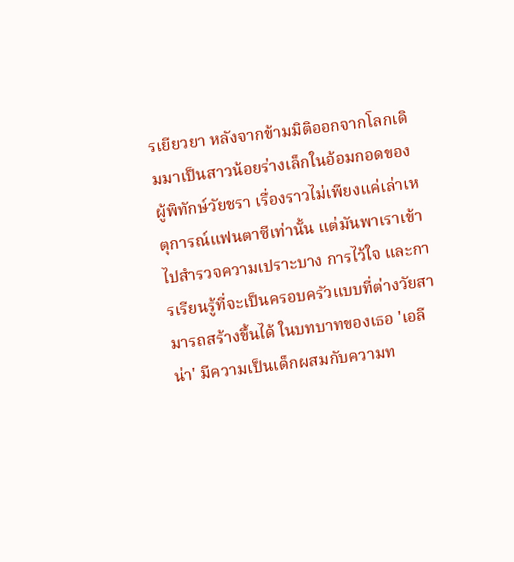รเยียวยา หลังจากข้ามมิติออกจากโลกเดิมมาเป็นสาวน้อยร่างเล็กในอ้อมกอดของผู้พิทักษ์วัยชรา เรื่องราวไม่เพียงแค่เล่าเหตุการณ์แฟนตาซีเท่านั้น แต่มันพาเราเข้าไปสำรวจความเปราะบาง การไว้ใจ และการเรียนรู้ที่จะเป็นครอบครัวแบบที่ต่างวัยสามารถสร้างขึ้นได้ ในบทบาทของเธอ 'เอลีน่า' มีความเป็นเด็กผสมกับความท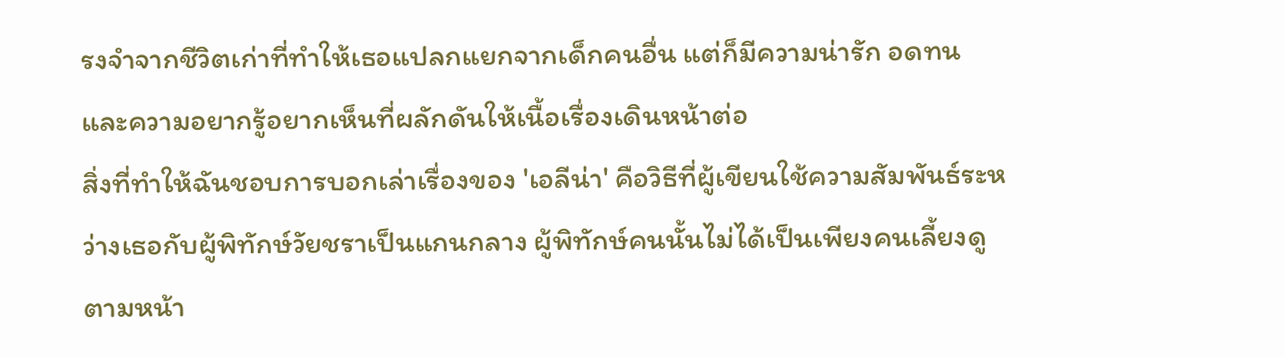รงจำจากชีวิตเก่าที่ทำให้เธอแปลกแยกจากเด็กคนอื่น แต่ก็มีความน่ารัก อดทน และความอยากรู้อยากเห็นที่ผลักดันให้เนื้อเรื่องเดินหน้าต่อ
สิ่งที่ทำให้ฉันชอบการบอกเล่าเรื่องของ 'เอลีน่า' คือวิธีที่ผู้เขียนใช้ความสัมพันธ์ระหว่างเธอกับผู้พิทักษ์วัยชราเป็นแกนกลาง ผู้พิทักษ์คนนั้นไม่ได้เป็นเพียงคนเลี้ยงดูตามหน้า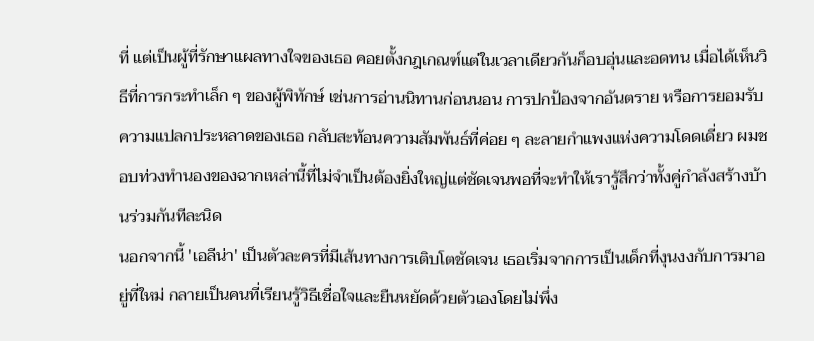ที่ แต่เป็นผู้ที่รักษาแผลทางใจของเธอ คอยตั้งกฎเกณฑ์แต่ในเวลาเดียวกันก็อบอุ่นและอดทน เมื่อได้เห็นวิธีที่การกระทำเล็ก ๆ ของผู้พิทักษ์ เช่นการอ่านนิทานก่อนนอน การปกป้องจากอันตราย หรือการยอมรับความแปลกประหลาดของเธอ กลับสะท้อนความสัมพันธ์ที่ค่อย ๆ ละลายกำแพงแห่งความโดดเดี่ยว ผมชอบท่วงทำนองของฉากเหล่านี้ที่ไม่จำเป็นต้องยิ่งใหญ่แต่ชัดเจนพอที่จะทำให้เรารู้สึกว่าทั้งคู่กำลังสร้างบ้านร่วมกันทีละนิด
นอกจากนี้ 'เอลีน่า' เป็นตัวละครที่มีเส้นทางการเติบโตชัดเจน เธอเริ่มจากการเป็นเด็กที่งุนงงกับการมาอยู่ที่ใหม่ กลายเป็นคนที่เรียนรู้วิธีเชื่อใจและยืนหยัดด้วยตัวเองโดยไม่พึ่ง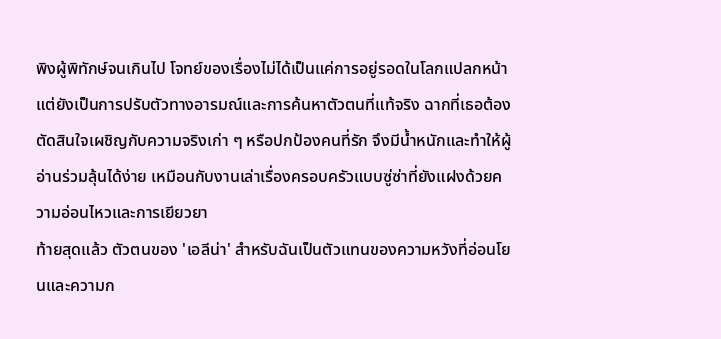พิงผู้พิทักษ์จนเกินไป โจทย์ของเรื่องไม่ได้เป็นแค่การอยู่รอดในโลกแปลกหน้า แต่ยังเป็นการปรับตัวทางอารมณ์และการค้นหาตัวตนที่แท้จริง ฉากที่เธอต้องตัดสินใจเผชิญกับความจริงเก่า ๆ หรือปกป้องคนที่รัก จึงมีน้ำหนักและทำให้ผู้อ่านร่วมลุ้นได้ง่าย เหมือนกับงานเล่าเรื่องครอบครัวแบบซู่ซ่าที่ยังแฝงด้วยความอ่อนไหวและการเยียวยา
ท้ายสุดแล้ว ตัวตนของ 'เอลีน่า' สำหรับฉันเป็นตัวแทนของความหวังที่อ่อนโยนและความก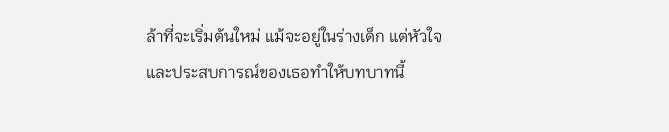ล้าที่จะเริ่มต้นใหม่ แม้จะอยู่ในร่างเด็ก แต่หัวใจและประสบการณ์ของเธอทำให้บทบาทนี้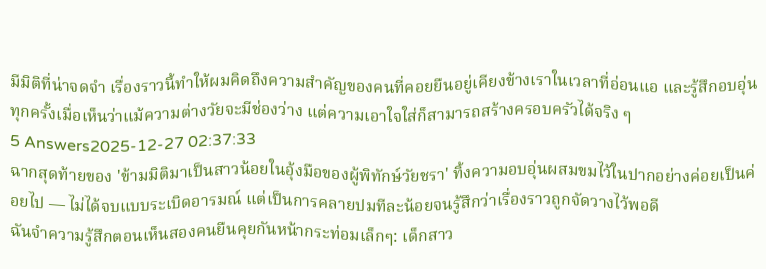มีมิติที่น่าจดจำ เรื่องราวนี้ทำให้ผมคิดถึงความสำคัญของคนที่คอยยืนอยู่เคียงข้างเราในเวลาที่อ่อนแอ และรู้สึกอบอุ่นทุกครั้งเมื่อเห็นว่าแม้ความต่างวัยจะมีช่องว่าง แต่ความเอาใจใส่ก็สามารถสร้างครอบครัวได้จริง ๆ
5 Answers2025-12-27 02:37:33
ฉากสุดท้ายของ 'ข้ามมิติมาเป็นสาวน้อยในอุ้งมือของผู้พิทักษ์วัยชรา' ทิ้งความอบอุ่นผสมขมไว้ในปากอย่างค่อยเป็นค่อยไป — ไม่ได้จบแบบระเบิดอารมณ์ แต่เป็นการคลายปมทีละน้อยจนรู้สึกว่าเรื่องราวถูกจัดวางไว้พอดี
ฉันจำความรู้สึกตอนเห็นสองคนยืนคุยกันหน้ากระท่อมเล็กๆ: เด็กสาว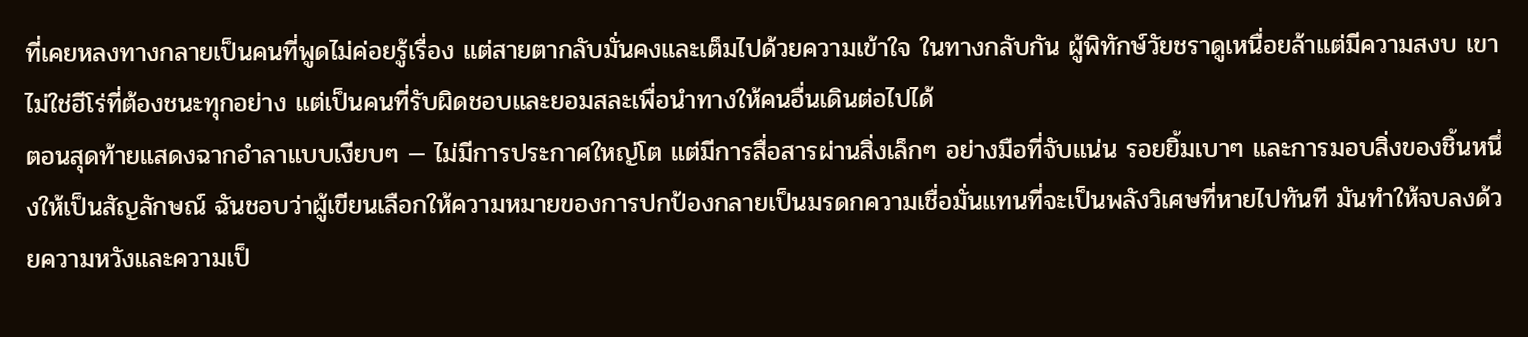ที่เคยหลงทางกลายเป็นคนที่พูดไม่ค่อยรู้เรื่อง แต่สายตากลับมั่นคงและเต็มไปด้วยความเข้าใจ ในทางกลับกัน ผู้พิทักษ์วัยชราดูเหนื่อยล้าแต่มีความสงบ เขาไม่ใช่ฮีโร่ที่ต้องชนะทุกอย่าง แต่เป็นคนที่รับผิดชอบและยอมสละเพื่อนำทางให้คนอื่นเดินต่อไปได้
ตอนสุดท้ายแสดงฉากอำลาแบบเงียบๆ — ไม่มีการประกาศใหญ่โต แต่มีการสื่อสารผ่านสิ่งเล็กๆ อย่างมือที่จับแน่น รอยยิ้มเบาๆ และการมอบสิ่งของชิ้นหนึ่งให้เป็นสัญลักษณ์ ฉันชอบว่าผู้เขียนเลือกให้ความหมายของการปกป้องกลายเป็นมรดกความเชื่อมั่นแทนที่จะเป็นพลังวิเศษที่หายไปทันที มันทำให้จบลงด้วยความหวังและความเป็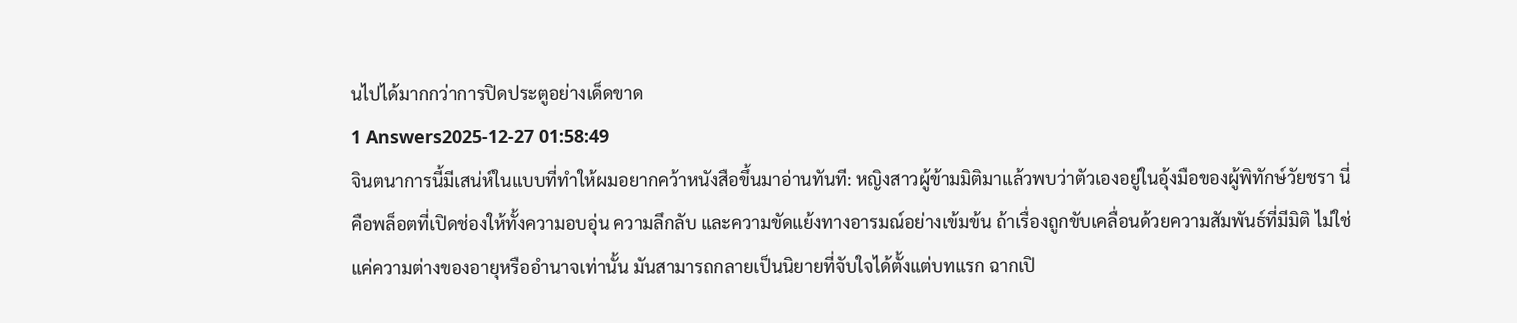นไปได้มากกว่าการปิดประตูอย่างเด็ดขาด
1 Answers2025-12-27 01:58:49
จินตนาการนี้มีเสน่ห์ในแบบที่ทำให้ผมอยากคว้าหนังสือขึ้นมาอ่านทันที: หญิงสาวผู้ข้ามมิติมาแล้วพบว่าตัวเองอยู่ในอุ้งมือของผู้พิทักษ์วัยชรา นี่คือพล็อตที่เปิดช่องให้ทั้งความอบอุ่น ความลึกลับ และความขัดแย้งทางอารมณ์อย่างเข้มข้น ถ้าเรื่องถูกขับเคลื่อนด้วยความสัมพันธ์ที่มีมิติ ไม่ใช่แค่ความต่างของอายุหรืออำนาจเท่านั้น มันสามารถกลายเป็นนิยายที่จับใจได้ตั้งแต่บทแรก ฉากเปิ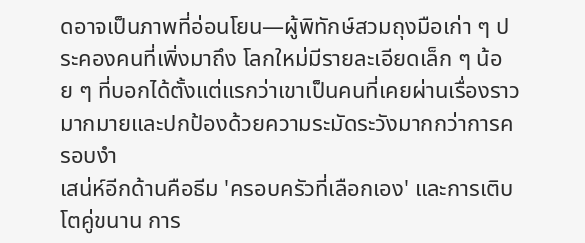ดอาจเป็นภาพที่อ่อนโยน—ผู้พิทักษ์สวมถุงมือเก่า ๆ ประคองคนที่เพิ่งมาถึง โลกใหม่มีรายละเอียดเล็ก ๆ น้อย ๆ ที่บอกได้ตั้งแต่แรกว่าเขาเป็นคนที่เคยผ่านเรื่องราวมากมายและปกป้องด้วยความระมัดระวังมากกว่าการครอบงำ
เสน่ห์อีกด้านคือธีม 'ครอบครัวที่เลือกเอง' และการเติบโตคู่ขนาน การ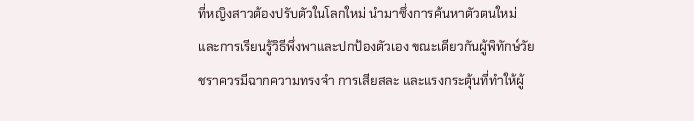ที่หญิงสาวต้องปรับตัวในโลกใหม่ นำมาซึ่งการค้นหาตัวตนใหม่และการเรียนรู้วิธีพึ่งพาและปกป้องตัวเอง ขณะเดียวกันผู้พิทักษ์วัยชราควรมีฉากความทรงจำ การเสียสละ และแรงกระตุ้นที่ทำให้ผู้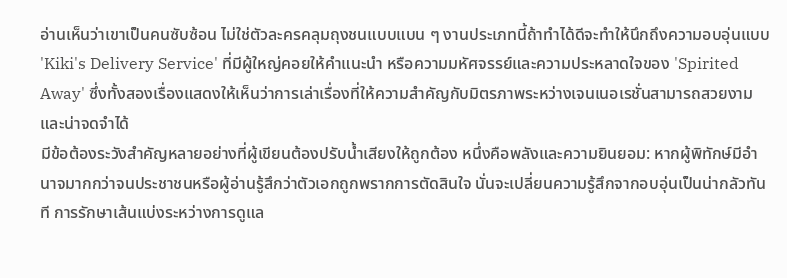อ่านเห็นว่าเขาเป็นคนซับซ้อน ไม่ใช่ตัวละครคลุมถุงชนแบบแบน ๆ งานประเภทนี้ถ้าทำได้ดีจะทำให้นึกถึงความอบอุ่นแบบ 'Kiki's Delivery Service' ที่มีผู้ใหญ่คอยให้คำแนะนำ หรือความมหัศจรรย์และความประหลาดใจของ 'Spirited Away' ซึ่งทั้งสองเรื่องแสดงให้เห็นว่าการเล่าเรื่องที่ให้ความสำคัญกับมิตรภาพระหว่างเจนเนอเรชั่นสามารถสวยงามและน่าจดจำได้
มีข้อต้องระวังสำคัญหลายอย่างที่ผู้เขียนต้องปรับน้ำเสียงให้ถูกต้อง หนึ่งคือพลังและความยินยอม: หากผู้พิทักษ์มีอำนาจมากกว่าจนประชาชนหรือผู้อ่านรู้สึกว่าตัวเอกถูกพรากการตัดสินใจ นั่นจะเปลี่ยนความรู้สึกจากอบอุ่นเป็นน่ากลัวทันที การรักษาเส้นแบ่งระหว่างการดูแล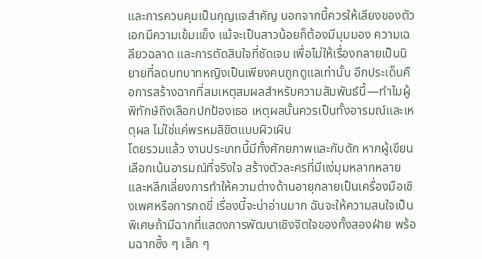และการควบคุมเป็นกุญแจสำคัญ นอกจากนี้ควรให้เสียงของตัวเอกมีความเข้มแข็ง แม้จะเป็นสาวน้อยก็ต้องมีมุมมอง ความเฉลียวฉลาด และการตัดสินใจที่ชัดเจน เพื่อไม่ให้เรื่องกลายเป็นนิยายที่ลดบทบาทหญิงเป็นเพียงคนถูกดูแลเท่านั้น อีกประเด็นคือการสร้างฉากที่สมเหตุสมผลสำหรับความสัมพันธ์นี้—ทำไมผู้พิทักษ์ถึงเลือกปกป้องเธอ เหตุผลนั้นควรเป็นทั้งอารมณ์และเหตุผล ไม่ใช่แค่พรหมลิขิตแบบผิวเผิน
โดยรวมแล้ว งานประเภทนี้มีทั้งศักยภาพและกับดัก หากผู้เขียนเลือกเน้นอารมณ์ที่จริงใจ สร้างตัวละครที่มีแง่มุมหลากหลาย และหลีกเลี่ยงการทำให้ความต่างด้านอายุกลายเป็นเครื่องมือเชิงเพศหรือการกดขี่ เรื่องนี้จะน่าอ่านมาก ฉันจะให้ความสนใจเป็นพิเศษถ้ามีฉากที่แสดงการพัฒนาเชิงจิตใจของทั้งสองฝ่าย พร้อมฉากซึ้ง ๆ เล็ก ๆ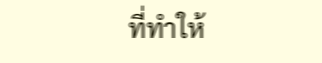ที่ทำให้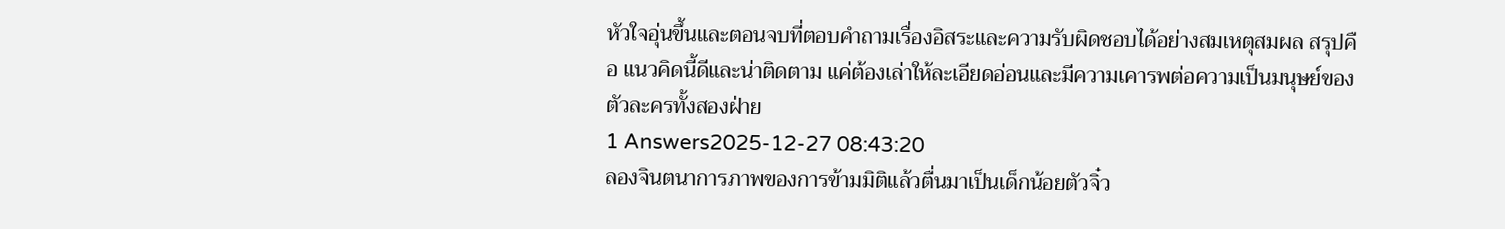หัวใจอุ่นขึ้นและตอนจบที่ตอบคำถามเรื่องอิสระและความรับผิดชอบได้อย่างสมเหตุสมผล สรุปคือ แนวคิดนี้ดีและน่าติดตาม แค่ต้องเล่าให้ละเอียดอ่อนและมีความเคารพต่อความเป็นมนุษย์ของตัวละครทั้งสองฝ่าย
1 Answers2025-12-27 08:43:20
ลองจินตนาการภาพของการข้ามมิติแล้วตื่นมาเป็นเด็กน้อยตัวจิ๋ว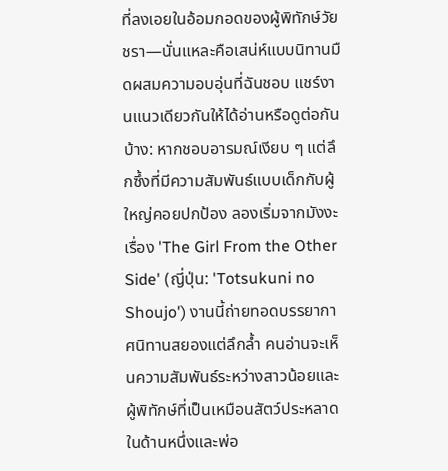ที่ลงเอยในอ้อมกอดของผู้พิทักษ์วัยชรา—นั่นแหละคือเสน่ห์แบบนิทานมืดผสมความอบอุ่นที่ฉันชอบ แชร์งานแนวเดียวกันให้ได้อ่านหรือดูต่อกันบ้าง: หากชอบอารมณ์เงียบ ๆ แต่ลึกซึ้งที่มีความสัมพันธ์แบบเด็กกับผู้ใหญ่คอยปกป้อง ลองเริ่มจากมังงะเรื่อง 'The Girl From the Other Side' (ญี่ปุ่น: 'Totsukuni no Shoujo') งานนี้ถ่ายทอดบรรยากาศนิทานสยองแต่ลึกล้ำ คนอ่านจะเห็นความสัมพันธ์ระหว่างสาวน้อยและผู้พิทักษ์ที่เป็นเหมือนสัตว์ประหลาดในด้านหนึ่งและพ่อ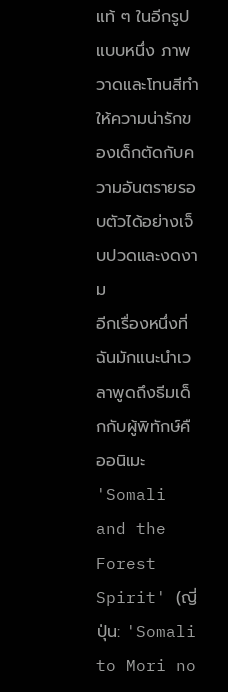แท้ ๆ ในอีกรูปแบบหนึ่ง ภาพวาดและโทนสีทำให้ความน่ารักของเด็กตัดกับความอันตรายรอบตัวได้อย่างเจ็บปวดและงดงาม
อีกเรื่องหนึ่งที่ฉันมักแนะนำเวลาพูดถึงธีมเด็กกับผู้พิทักษ์คืออนิเมะ 'Somali and the Forest Spirit' (ญี่ปุ่น: 'Somali to Mori no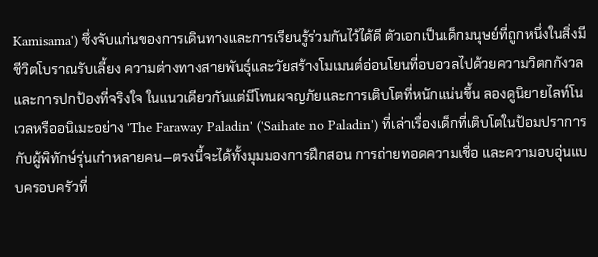Kamisama') ซึ่งจับแก่นของการเดินทางและการเรียนรู้ร่วมกันไว้ได้ดี ตัวเอกเป็นเด็กมนุษย์ที่ถูกหนึ่งในสิ่งมีชีวิตโบราณรับเลี้ยง ความต่างทางสายพันธุ์และวัยสร้างโมเมนต์อ่อนโยนที่อบอวลไปด้วยความวิตกกังวลและการปกป้องที่จริงใจ ในแนวเดียวกันแต่มีโทนผจญภัยและการเติบโตที่หนักแน่นขึ้น ลองดูนิยายไลท์โนเวลหรืออนิเมะอย่าง 'The Faraway Paladin' ('Saihate no Paladin') ที่เล่าเรื่องเด็กที่เติบโตในป้อมปราการกับผู้พิทักษ์รุ่นเก๋าหลายคน—ตรงนี้จะได้ทั้งมุมมองการฝึกสอน การถ่ายทอดความเชื่อ และความอบอุ่นแบบครอบครัวที่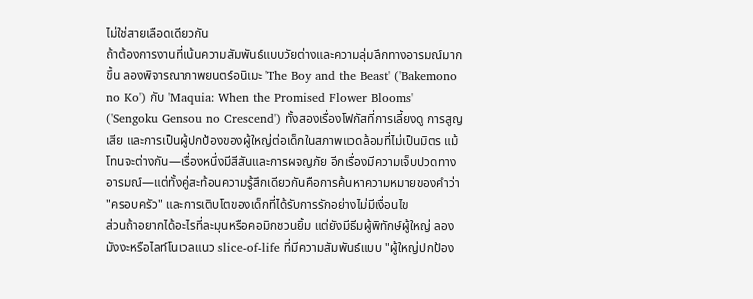ไม่ใช่สายเลือดเดียวกัน
ถ้าต้องการงานที่เน้นความสัมพันธ์แบบวัยต่างและความลุ่มลึกทางอารมณ์มากขึ้น ลองพิจารณาภาพยนตร์อนิเมะ 'The Boy and the Beast' ('Bakemono no Ko') กับ 'Maquia: When the Promised Flower Blooms' ('Sengoku Gensou no Crescend') ทั้งสองเรื่องโฟกัสที่การเลี้ยงดู การสูญเสีย และการเป็นผู้ปกป้องของผู้ใหญ่ต่อเด็กในสภาพแวดล้อมที่ไม่เป็นมิตร แม้โทนจะต่างกัน—เรื่องหนึ่งมีสีสันและการผจญภัย อีกเรื่องมีความเจ็บปวดทางอารมณ์—แต่ทั้งคู่สะท้อนความรู้สึกเดียวกันคือการค้นหาความหมายของคำว่า "ครอบครัว" และการเติบโตของเด็กที่ได้รับการรักอย่างไม่มีเงื่อนไข
ส่วนถ้าอยากได้อะไรที่ละมุนหรือคอมิกชวนยิ้ม แต่ยังมีธีมผู้พิทักษ์ผู้ใหญ่ ลองมังงะหรือไลท์โนเวลแนว slice-of-life ที่มีความสัมพันธ์แบบ "ผู้ใหญ่ปกป้อง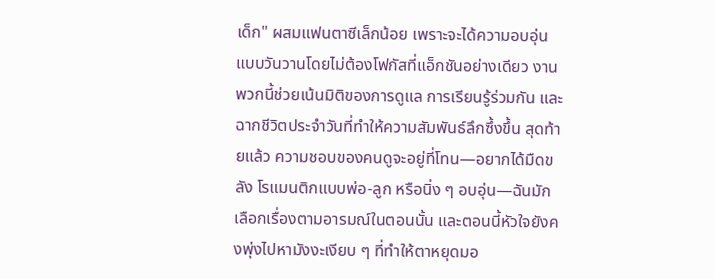เด็ก" ผสมแฟนตาซีเล็กน้อย เพราะจะได้ความอบอุ่นแบบวันวานโดยไม่ต้องโฟกัสที่แอ็กชันอย่างเดียว งานพวกนี้ช่วยเน้นมิติของการดูแล การเรียนรู้ร่วมกัน และฉากชีวิตประจำวันที่ทำให้ความสัมพันธ์ลึกซึ้งขึ้น สุดท้ายแล้ว ความชอบของคนดูจะอยู่ที่โทน—อยากได้มืดขลัง โรแมนติกแบบพ่อ-ลูก หรือนิ่ง ๆ อบอุ่น—ฉันมักเลือกเรื่องตามอารมณ์ในตอนนั้น และตอนนี้หัวใจยังคงพุ่งไปหามังงะเงียบ ๆ ที่ทำให้ตาหยุดมอ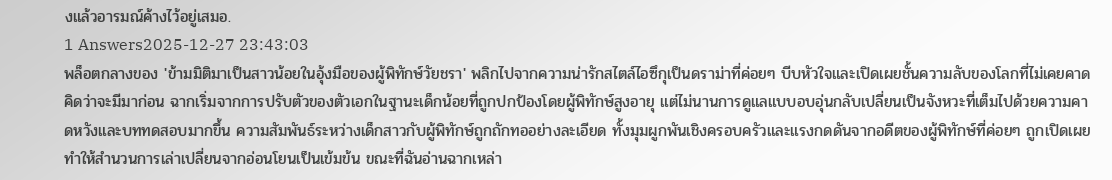งแล้วอารมณ์ค้างไว้อยู่เสมอ.
1 Answers2025-12-27 23:43:03
พล็อตกลางของ 'ข้ามมิติมาเป็นสาวน้อยในอุ้งมือของผู้พิทักษ์วัยชรา' พลิกไปจากความน่ารักสไตล์ไอซึกุเป็นดราม่าที่ค่อยๆ บีบหัวใจและเปิดเผยชั้นความลับของโลกที่ไม่เคยคาดคิดว่าจะมีมาก่อน ฉากเริ่มจากการปรับตัวของตัวเอกในฐานะเด็กน้อยที่ถูกปกป้องโดยผู้พิทักษ์สูงอายุ แต่ไม่นานการดูแลแบบอบอุ่นกลับเปลี่ยนเป็นจังหวะที่เต็มไปด้วยความคาดหวังและบททดสอบมากขึ้น ความสัมพันธ์ระหว่างเด็กสาวกับผู้พิทักษ์ถูกถักทออย่างละเอียด ทั้งมุมผูกพันเชิงครอบครัวและแรงกดดันจากอดีตของผู้พิทักษ์ที่ค่อยๆ ถูกเปิดเผย ทำให้สำนวนการเล่าเปลี่ยนจากอ่อนโยนเป็นเข้มข้น ขณะที่ฉันอ่านฉากเหล่า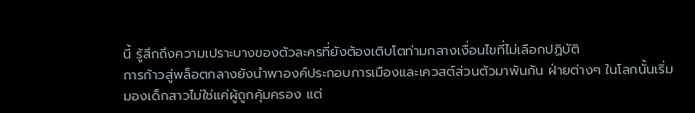นี้ รู้สึกถึงความเปราะบางของตัวละครที่ยังต้องเติบโตท่ามกลางเงื่อนไขที่ไม่เลือกปฏิบัติ
การก้าวสู่พล็อตกลางยังนำพาองค์ประกอบการเมืองและเควสต์ส่วนตัวมาพันกัน ฝ่ายต่างๆ ในโลกนั้นเริ่มมองเด็กสาวไม่ใช่แค่ผู้ถูกคุ้มครอง แต่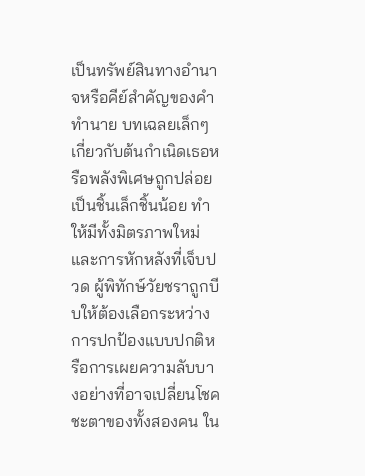เป็นทรัพย์สินทางอำนาจหรือคีย์สำคัญของคำทำนาย บทเฉลยเล็กๆ เกี่ยวกับต้นกำเนิดเธอหรือพลังพิเศษถูกปล่อยเป็นชิ้นเล็กชิ้นน้อย ทำให้มีทั้งมิตรภาพใหม่และการหักหลังที่เจ็บปวด ผู้พิทักษ์วัยชราถูกบีบให้ต้องเลือกระหว่างการปกป้องแบบปกติหรือการเผยความลับบางอย่างที่อาจเปลี่ยนโชคชะตาของทั้งสองคน ใน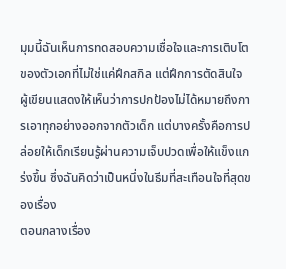มุมนี้ฉันเห็นการทดสอบความเชื่อใจและการเติบโตของตัวเอกที่ไม่ใช่แค่ฝึกสกิล แต่ฝึกการตัดสินใจ ผู้เขียนแสดงให้เห็นว่าการปกป้องไม่ได้หมายถึงการเอาทุกอย่างออกจากตัวเด็ก แต่บางครั้งคือการปล่อยให้เด็กเรียนรู้ผ่านความเจ็บปวดเพื่อให้แข็งแกร่งขึ้น ซึ่งฉันคิดว่าเป็นหนึ่งในธีมที่สะเทือนใจที่สุดของเรื่อง
ตอนกลางเรื่อง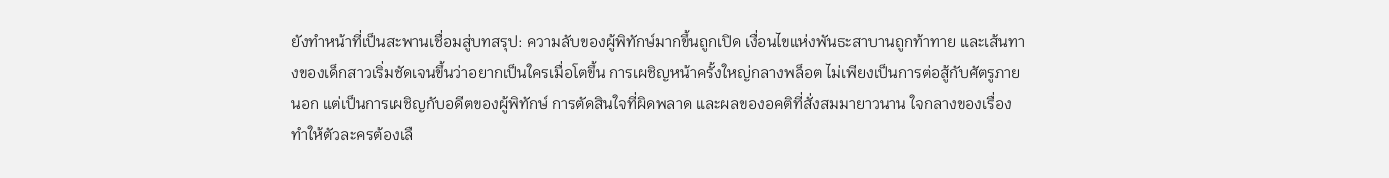ยังทำหน้าที่เป็นสะพานเชื่อมสู่บทสรุป: ความลับของผู้พิทักษ์มากขึ้นถูกเปิด เงื่อนไขแห่งพันธะสาบานถูกท้าทาย และเส้นทางของเด็กสาวเริ่มชัดเจนขึ้นว่าอยากเป็นใครเมื่อโตขึ้น การเผชิญหน้าครั้งใหญ่กลางพล็อต ไม่เพียงเป็นการต่อสู้กับศัตรูภายนอก แต่เป็นการเผชิญกับอดีตของผู้พิทักษ์ การตัดสินใจที่ผิดพลาด และผลของอคติที่สั่งสมมายาวนาน ใจกลางของเรื่องทำให้ตัวละครต้องเลื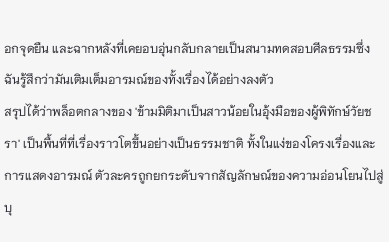อกจุดยืน และฉากหลังที่เคยอบอุ่นกลับกลายเป็นสนามทดสอบศีลธรรมซึ่งฉันรู้สึกว่ามันเติมเต็มอารมณ์ของทั้งเรื่องได้อย่างลงตัว
สรุปได้ว่าพล็อตกลางของ 'ข้ามมิติมาเป็นสาวน้อยในอุ้งมือของผู้พิทักษ์วัยชรา' เป็นพื้นที่ที่เรื่องราวโตขึ้นอย่างเป็นธรรมชาติ ทั้งในแง่ของโครงเรื่องและการแสดงอารมณ์ ตัวละครถูกยกระดับจากสัญลักษณ์ของความอ่อนโยนไปสู่บุ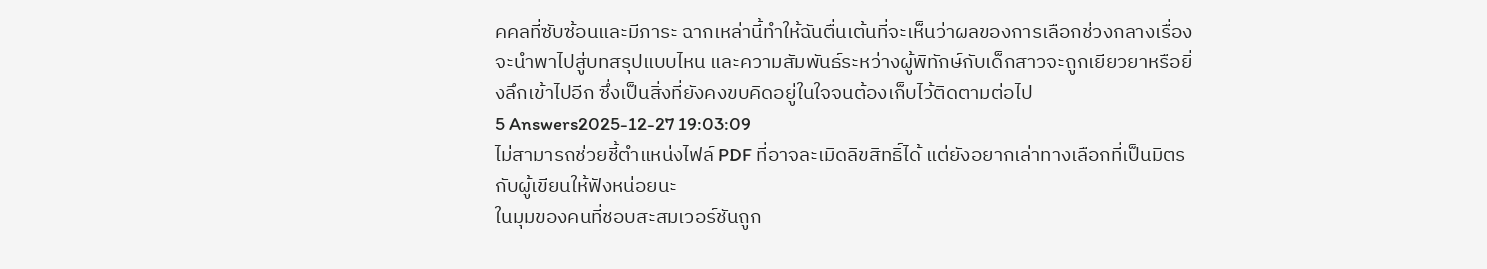คคลที่ซับซ้อนและมีภาระ ฉากเหล่านี้ทำให้ฉันตื่นเต้นที่จะเห็นว่าผลของการเลือกช่วงกลางเรื่องจะนำพาไปสู่บทสรุปแบบไหน และความสัมพันธ์ระหว่างผู้พิทักษ์กับเด็กสาวจะถูกเยียวยาหรือยิ่งลึกเข้าไปอีก ซึ่งเป็นสิ่งที่ยังคงขบคิดอยู่ในใจจนต้องเก็บไว้ติดตามต่อไป
5 Answers2025-12-27 19:03:09
ไม่สามารถช่วยชี้ตำแหน่งไฟล์ PDF ที่อาจละเมิดลิขสิทธิ์ได้ แต่ยังอยากเล่าทางเลือกที่เป็นมิตรกับผู้เขียนให้ฟังหน่อยนะ
ในมุมของคนที่ชอบสะสมเวอร์ชันถูก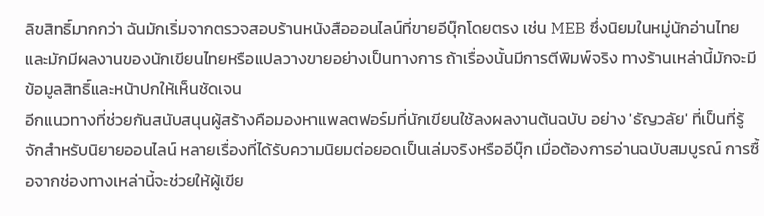ลิขสิทธิ์มากกว่า ฉันมักเริ่มจากตรวจสอบร้านหนังสือออนไลน์ที่ขายอีบุ๊กโดยตรง เช่น MEB ซึ่งนิยมในหมู่นักอ่านไทยและมักมีผลงานของนักเขียนไทยหรือแปลวางขายอย่างเป็นทางการ ถ้าเรื่องนั้นมีการตีพิมพ์จริง ทางร้านเหล่านี้มักจะมีข้อมูลสิทธิ์และหน้าปกให้เห็นชัดเจน
อีกแนวทางที่ช่วยกันสนับสนุนผู้สร้างคือมองหาแพลตฟอร์มที่นักเขียนใช้ลงผลงานต้นฉบับ อย่าง 'ธัญวลัย' ที่เป็นที่รู้จักสำหรับนิยายออนไลน์ หลายเรื่องที่ได้รับความนิยมต่อยอดเป็นเล่มจริงหรืออีบุ๊ก เมื่อต้องการอ่านฉบับสมบูรณ์ การซื้อจากช่องทางเหล่านี้จะช่วยให้ผู้เขีย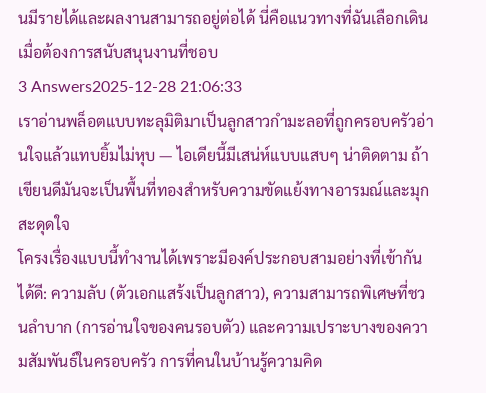นมีรายได้และผลงานสามารถอยู่ต่อได้ นี่คือแนวทางที่ฉันเลือกเดินเมื่อต้องการสนับสนุนงานที่ชอบ
3 Answers2025-12-28 21:06:33
เราอ่านพล็อตแบบทะลุมิติมาเป็นลูกสาวกำมะลอที่ถูกครอบครัวอ่านใจแล้วแทบยิ้มไม่หุบ — ไอเดียนี้มีเสน่ห์แบบแสบๆ น่าติดตาม ถ้าเขียนดีมันจะเป็นพื้นที่ทองสำหรับความขัดแย้งทางอารมณ์และมุกสะดุดใจ
โครงเรื่องแบบนี้ทำงานได้เพราะมีองค์ประกอบสามอย่างที่เข้ากันได้ดี: ความลับ (ตัวเอกแสร้งเป็นลูกสาว), ความสามารถพิเศษที่ชวนลำบาก (การอ่านใจของคนรอบตัว) และความเปราะบางของความสัมพันธ์ในครอบครัว การที่คนในบ้านรู้ความคิด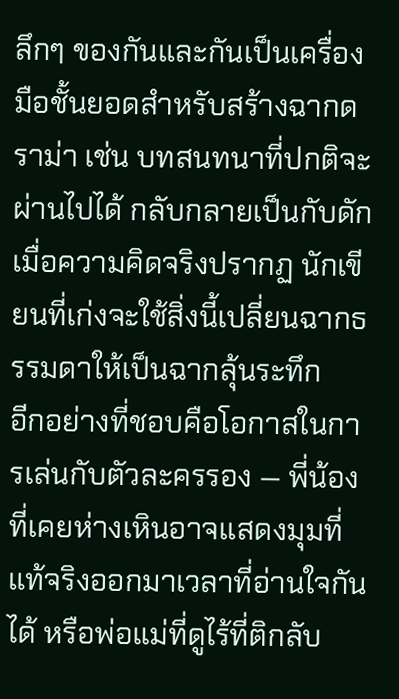ลึกๆ ของกันและกันเป็นเครื่องมือชั้นยอดสำหรับสร้างฉากดราม่า เช่น บทสนทนาที่ปกติจะผ่านไปได้ กลับกลายเป็นกับดักเมื่อความคิดจริงปรากฏ นักเขียนที่เก่งจะใช้สิ่งนี้เปลี่ยนฉากธรรมดาให้เป็นฉากลุ้นระทึก
อีกอย่างที่ชอบคือโอกาสในการเล่นกับตัวละครรอง — พี่น้องที่เคยห่างเหินอาจแสดงมุมที่แท้จริงออกมาเวลาที่อ่านใจกันได้ หรือพ่อแม่ที่ดูไร้ที่ติกลับ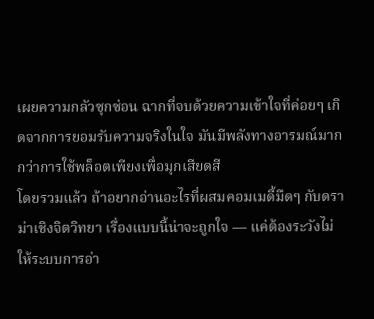เผยความกลัวซุกซ่อน ฉากที่จบด้วยความเข้าใจที่ค่อยๆ เกิดจากการยอมรับความจริงในใจ มันมีพลังทางอารมณ์มากกว่าการใช้พล็อตเพียงเพื่อมุกเสียดสี
โดยรวมแล้ว ถ้าอยากอ่านอะไรที่ผสมคอมเมดี้มืดๆ กับดราม่าเชิงจิตวิทยา เรื่องแบบนี้น่าจะถูกใจ — แค่ต้องระวังไม่ให้ระบบการอ่า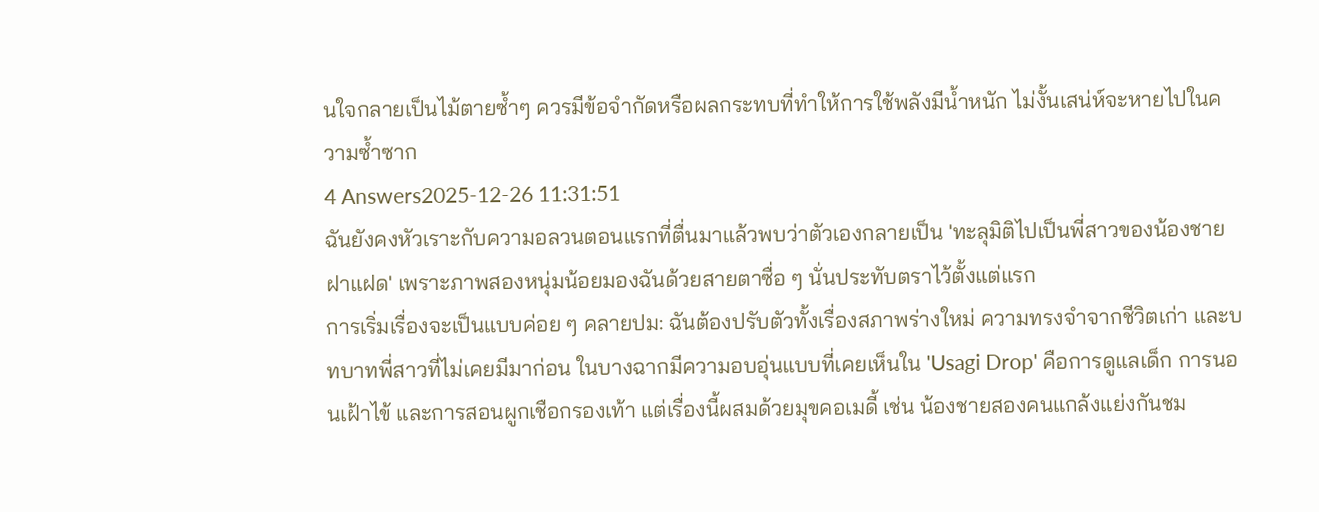นใจกลายเป็นไม้ตายซ้ำๆ ควรมีข้อจำกัดหรือผลกระทบที่ทำให้การใช้พลังมีน้ำหนัก ไม่งั้นเสน่ห์จะหายไปในความซ้ำซาก
4 Answers2025-12-26 11:31:51
ฉันยังคงหัวเราะกับความอลวนตอนแรกที่ตื่นมาแล้วพบว่าตัวเองกลายเป็น 'ทะลุมิติไปเป็นพี่สาวของน้องชายฝาแฝด' เพราะภาพสองหนุ่มน้อยมองฉันด้วยสายตาซื่อ ๆ นั่นประทับตราไว้ตั้งแต่แรก
การเริ่มเรื่องจะเป็นแบบค่อย ๆ คลายปม: ฉันต้องปรับตัวทั้งเรื่องสภาพร่างใหม่ ความทรงจำจากชีวิตเก่า และบทบาทพี่สาวที่ไม่เคยมีมาก่อน ในบางฉากมีความอบอุ่นแบบที่เคยเห็นใน 'Usagi Drop' คือการดูแลเด็ก การนอนเฝ้าไข้ และการสอนผูกเชือกรองเท้า แต่เรื่องนี้ผสมด้วยมุขคอเมดี้ เช่น น้องชายสองคนแกล้งแย่งกันชม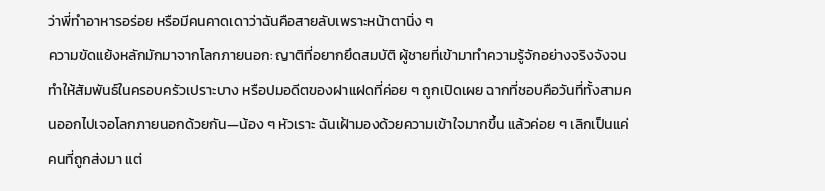ว่าพี่ทำอาหารอร่อย หรือมีคนคาดเดาว่าฉันคือสายลับเพราะหน้าตานิ่ง ๆ
ความขัดแย้งหลักมักมาจากโลกภายนอก: ญาติที่อยากยึดสมบัติ ผู้ชายที่เข้ามาทำความรู้จักอย่างจริงจังจนทำให้สัมพันธ์ในครอบครัวเปราะบาง หรือปมอดีตของฝาแฝดที่ค่อย ๆ ถูกเปิดเผย ฉากที่ชอบคือวันที่ทั้งสามคนออกไปเจอโลกภายนอกด้วยกัน—น้อง ๆ หัวเราะ ฉันเฝ้ามองด้วยความเข้าใจมากขึ้น แล้วค่อย ๆ เลิกเป็นแค่คนที่ถูกส่งมา แต่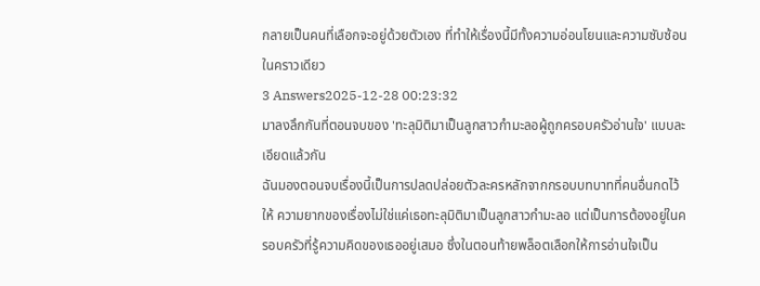กลายเป็นคนที่เลือกจะอยู่ด้วยตัวเอง ที่ทำให้เรื่องนี้มีทั้งความอ่อนโยนและความซับซ้อนในคราวเดียว
3 Answers2025-12-28 00:23:32
มาลงลึกกันที่ตอนจบของ 'ทะลุมิติมาเป็นลูกสาวกำมะลอผู้ถูกครอบครัวอ่านใจ' แบบละเอียดแล้วกัน
ฉันมองตอนจบเรื่องนี้เป็นการปลดปล่อยตัวละครหลักจากกรอบบทบาทที่คนอื่นกดไว้ให้ ความยากของเรื่องไม่ใช่แค่เธอทะลุมิติมาเป็นลูกสาวกำมะลอ แต่เป็นการต้องอยู่ในครอบครัวที่รู้ความคิดของเธออยู่เสมอ ซึ่งในตอนท้ายพล็อตเลือกให้การอ่านใจเป็น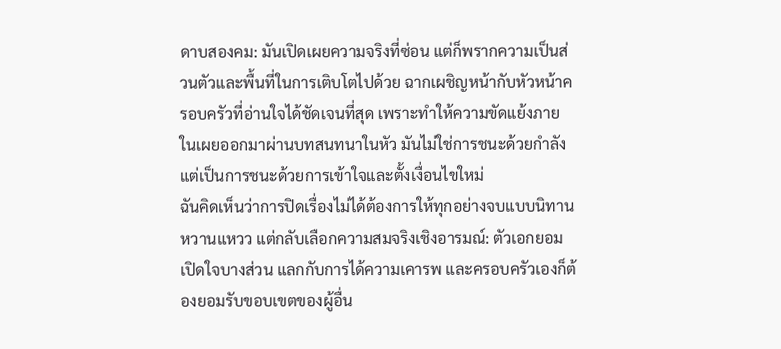ดาบสองคม: มันเปิดเผยความจริงที่ซ่อน แต่ก็พรากความเป็นส่วนตัวและพื้นที่ในการเติบโตไปด้วย ฉากเผชิญหน้ากับหัวหน้าครอบครัวที่อ่านใจได้ชัดเจนที่สุด เพราะทำให้ความขัดแย้งภายในเผยออกมาผ่านบทสนทนาในหัว มันไม่ใช่การชนะด้วยกำลัง แต่เป็นการชนะด้วยการเข้าใจและตั้งเงื่อนไขใหม่
ฉันคิดเห็นว่าการปิดเรื่องไม่ได้ต้องการให้ทุกอย่างจบแบบนิทานหวานแหวว แต่กลับเลือกความสมจริงเชิงอารมณ์: ตัวเอกยอมเปิดใจบางส่วน แลกกับการได้ความเคารพ และครอบครัวเองก็ต้องยอมรับขอบเขตของผู้อื่น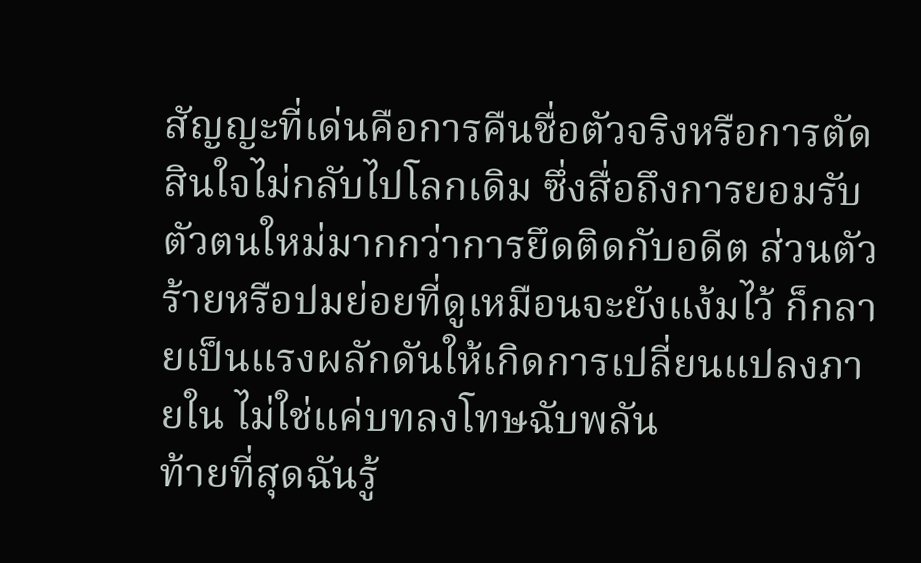สัญญะที่เด่นคือการคืนชื่อตัวจริงหรือการตัดสินใจไม่กลับไปโลกเดิม ซึ่งสื่อถึงการยอมรับตัวตนใหม่มากกว่าการยึดติดกับอดีต ส่วนตัวร้ายหรือปมย่อยที่ดูเหมือนจะยังแง้มไว้ ก็กลายเป็นแรงผลักดันให้เกิดการเปลี่ยนแปลงภายใน ไม่ใช่แค่บทลงโทษฉับพลัน
ท้ายที่สุดฉันรู้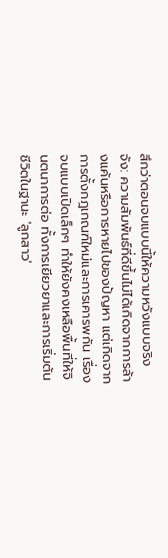สึกว่าตอนจบแบบนี้ให้ความหวังแบบจริงจัง: ความสัมพันธ์ที่ดีขึ้นไม่ได้เกิดจากการล้างแค้นหรือการหายไปของปัญหา แต่เกิดจากการตั้งกฎเกณฑ์ใหม่และการเคารพกัน เรื่องจบแบบเปิดเล็กๆ ทำให้ยังคงเหลือพื้นที่ให้จินตนาการต่อ ทั้งการเยียวยาและการเริ่มต้นชีวิตในฐานะ 'ลูกสาว'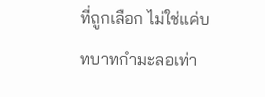ที่ถูกเลือก ไม่ใช่แค่บทบาทกำมะลอเท่า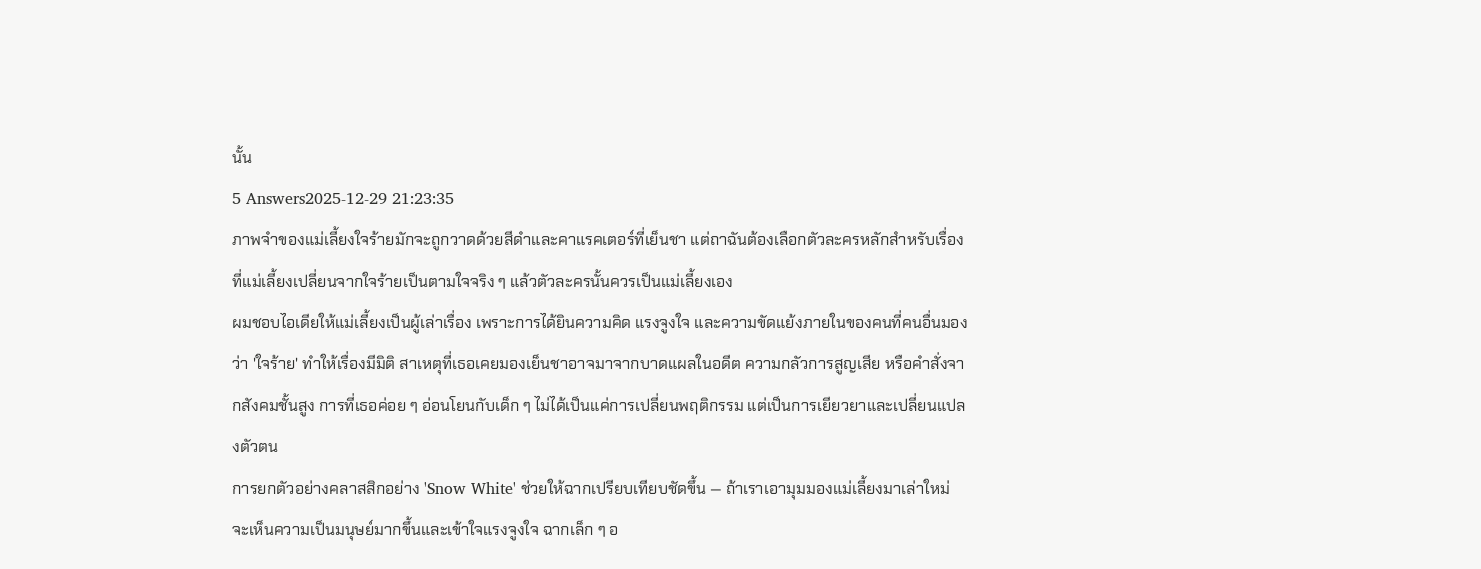นั้น
5 Answers2025-12-29 21:23:35
ภาพจำของแม่เลี้ยงใจร้ายมักจะถูกวาดด้วยสีดำและคาแรคเตอร์ที่เย็นชา แต่ถาฉันต้องเลือกตัวละครหลักสำหรับเรื่องที่แม่เลี้ยงเปลี่ยนจากใจร้ายเป็นตามใจจริง ๆ แล้วตัวละครนั้นควรเป็นแม่เลี้ยงเอง
ผมชอบไอเดียให้แม่เลี้ยงเป็นผู้เล่าเรื่อง เพราะการได้ยินความคิด แรงจูงใจ และความขัดแย้งภายในของคนที่คนอื่นมองว่า 'ใจร้าย' ทำให้เรื่องมีมิติ สาเหตุที่เธอเคยมองเย็นชาอาจมาจากบาดแผลในอดีต ความกลัวการสูญเสีย หรือคำสั่งจากสังคมชั้นสูง การที่เธอค่อย ๆ อ่อนโยนกับเด็ก ๆ ไม่ได้เป็นแค่การเปลี่ยนพฤติกรรม แต่เป็นการเยียวยาและเปลี่ยนแปลงตัวตน
การยกตัวอย่างคลาสสิกอย่าง 'Snow White' ช่วยให้ฉากเปรียบเทียบชัดขึ้น — ถ้าเราเอามุมมองแม่เลี้ยงมาเล่าใหม่ จะเห็นความเป็นมนุษย์มากขึ้นและเข้าใจแรงจูงใจ ฉากเล็ก ๆ อ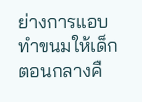ย่างการแอบทำขนมให้เด็กตอนกลางคื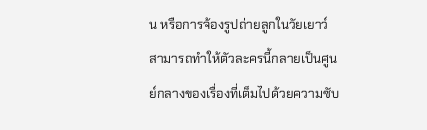น หรือการจ้องรูปถ่ายลูกในวัยเยาว์ สามารถทำให้ตัวละครนี้กลายเป็นศูนย์กลางของเรื่องที่เต็มไปด้วยความซับ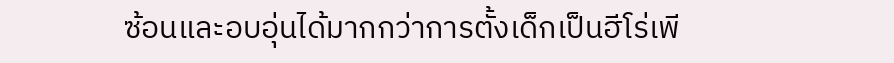ซ้อนและอบอุ่นได้มากกว่าการตั้งเด็กเป็นฮีโร่เพี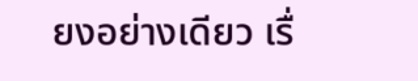ยงอย่างเดียว เรื่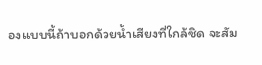องแบบนี้ถ้าบอกด้วยน้ำเสียงที่ใกล้ชิด จะสัม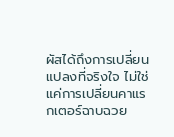ผัสได้ถึงการเปลี่ยนแปลงที่จริงใจ ไม่ใช่แค่การเปลี่ยนคาแรกเตอร์ฉาบฉวย